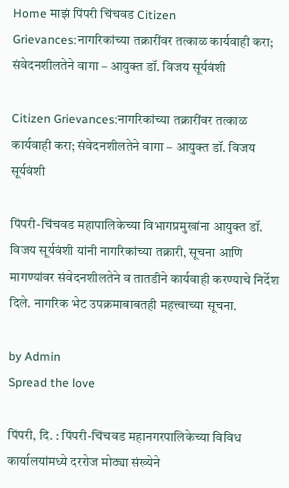Home माझं पिंपरी चिंचवड Citizen Grievances:नागरिकांच्या तक्रारींवर तत्काळ कार्यवाही करा; संवेदनशीलतेने वागा – आयुक्त डॉ. विजय सूर्यवंशी

Citizen Grievances:नागरिकांच्या तक्रारींवर तत्काळ कार्यवाही करा; संवेदनशीलतेने वागा – आयुक्त डॉ. विजय सूर्यवंशी

पिंपरी-चिंचवड महापालिकेच्या विभागप्रमुखांना आयुक्त डॉ. विजय सूर्यवंशी यांनी नागरिकांच्या तक्रारी, सूचना आणि मागण्यांवर संवेदनशीलतेने व तातडीने कार्यवाही करण्याचे निर्देश दिले. नागरिक भेट उपक्रमाबाबतही महत्त्वाच्या सूचना.

by Admin
Spread the love

पिंपरी, दि. : पिंपरी-चिंचवड महानगरपालिकेच्या विविध कार्यालयांमध्ये दररोज मोठ्या संख्येने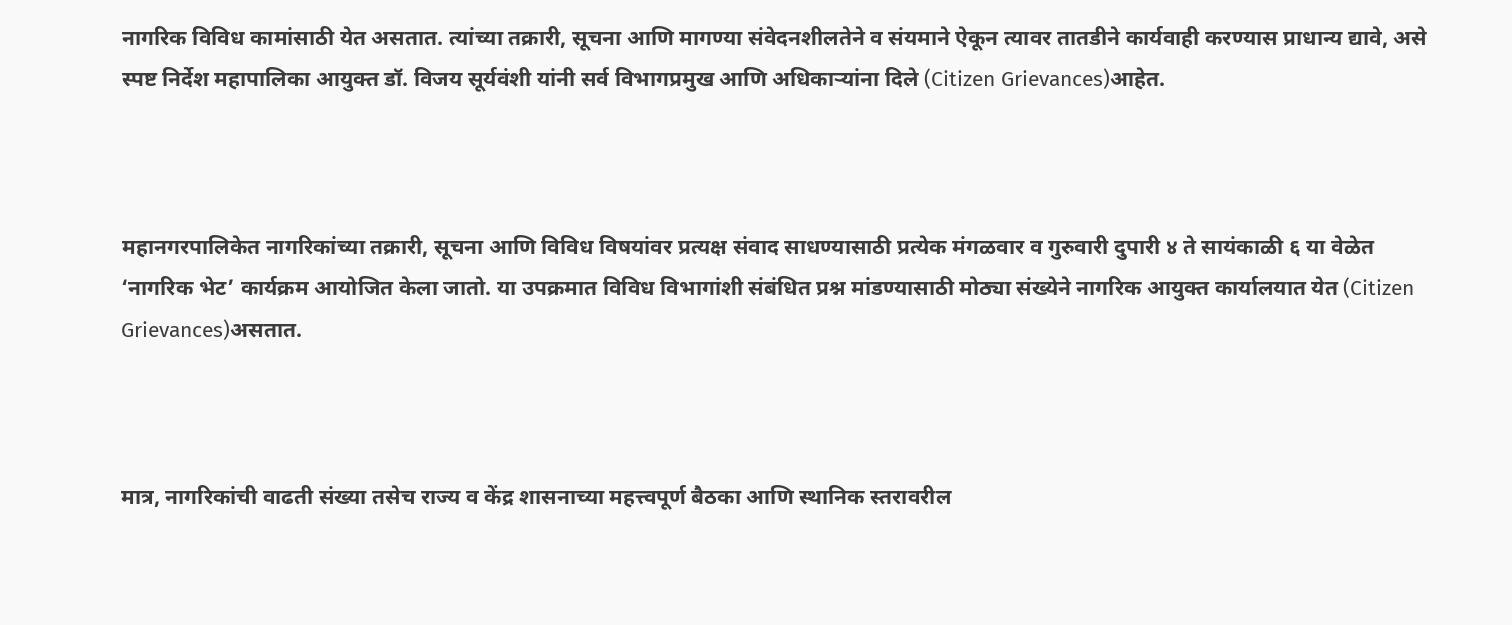नागरिक विविध कामांसाठी येत असतात. त्यांच्या तक्रारी, सूचना आणि मागण्या संवेदनशीलतेने व संयमाने ऐकून त्यावर तातडीने कार्यवाही करण्यास प्राधान्य द्यावे, असे स्पष्ट निर्देश महापालिका आयुक्त डॉ. विजय सूर्यवंशी यांनी सर्व विभागप्रमुख आणि अधिकाऱ्यांना दिले (Citizen Grievances)आहेत.



महानगरपालिकेत नागरिकांच्या तक्रारी, सूचना आणि विविध विषयांवर प्रत्यक्ष संवाद साधण्यासाठी प्रत्येक मंगळवार व गुरुवारी दुपारी ४ ते सायंकाळी ६ या वेळेत ‘नागरिक भेट’ कार्यक्रम आयोजित केला जातो. या उपक्रमात विविध विभागांशी संबंधित प्रश्न मांडण्यासाठी मोठ्या संख्येने नागरिक आयुक्त कार्यालयात येत (Citizen Grievances)असतात.



मात्र, नागरिकांची वाढती संख्या तसेच राज्य व केंद्र शासनाच्या महत्त्वपूर्ण बैठका आणि स्थानिक स्तरावरील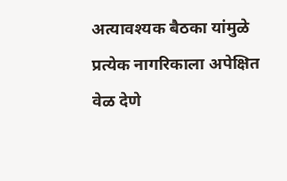अत्यावश्यक बैठका यांमुळे प्रत्येक नागरिकाला अपेक्षित वेळ देणे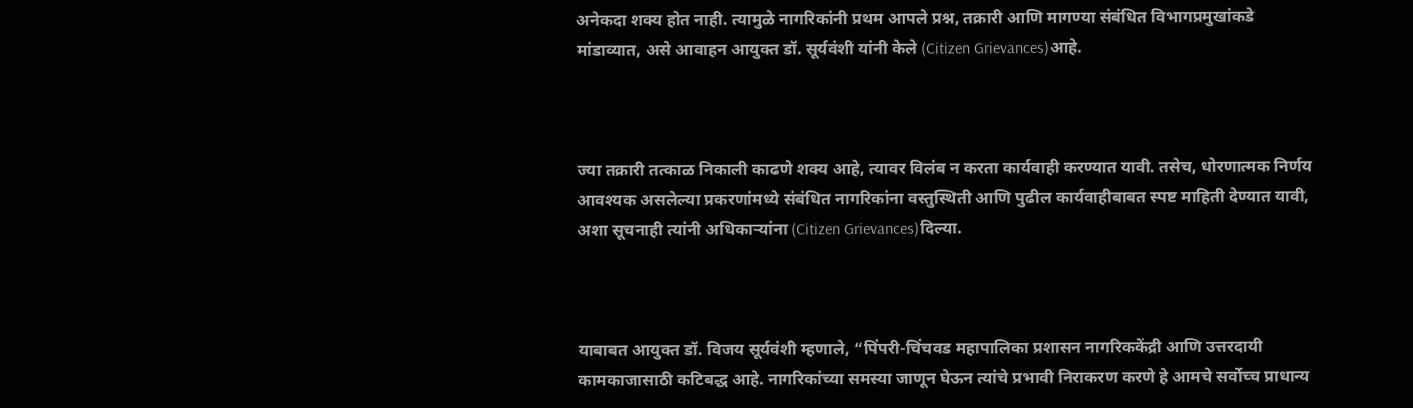अनेकदा शक्य होत नाही. त्यामुळे नागरिकांनी प्रथम आपले प्रश्न, तक्रारी आणि मागण्या संबंधित विभागप्रमुखांकडे मांडाव्यात, असे आवाहन आयुक्त डॉ. सूर्यवंशी यांनी केले (Citizen Grievances)आहे.



ज्या तक्रारी तत्काळ निकाली काढणे शक्य आहे, त्यावर विलंब न करता कार्यवाही करण्यात यावी. तसेच, धोरणात्मक निर्णय आवश्यक असलेल्या प्रकरणांमध्ये संबंधित नागरिकांना वस्तुस्थिती आणि पुढील कार्यवाहीबाबत स्पष्ट माहिती देण्यात यावी, अशा सूचनाही त्यांनी अधिकाऱ्यांना (Citizen Grievances)दिल्या.



याबाबत आयुक्त डॉ. विजय सूर्यवंशी म्हणाले, “पिंपरी-चिंचवड महापालिका प्रशासन नागरिककेंद्री आणि उत्तरदायी कामकाजासाठी कटिबद्ध आहे. नागरिकांच्या समस्या जाणून घेऊन त्यांचे प्रभावी निराकरण करणे हे आमचे सर्वोच्च प्राधान्य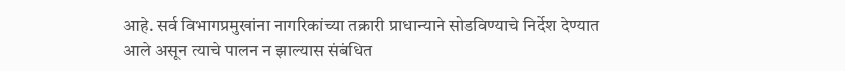आहे. सर्व विभागप्रमुखांना नागरिकांच्या तक्रारी प्राधान्याने सोडविण्याचे निर्देश देण्यात आले असून त्याचे पालन न झाल्यास संबंधित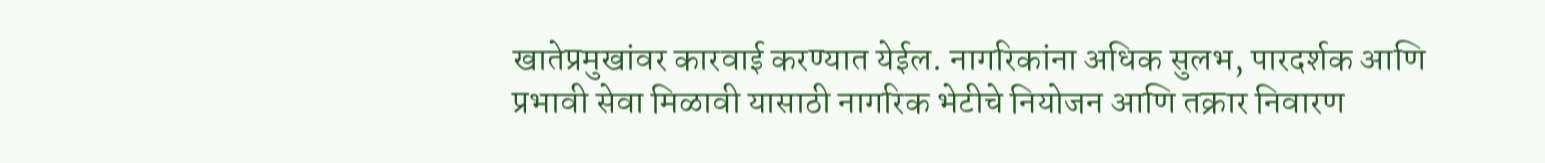खातेप्रमुखांवर कारवाई करण्यात येईल. नागरिकांना अधिक सुलभ, पारदर्शक आणि प्रभावी सेवा मिळावी यासाठी नागरिक भेटीचे नियोजन आणि तक्रार निवारण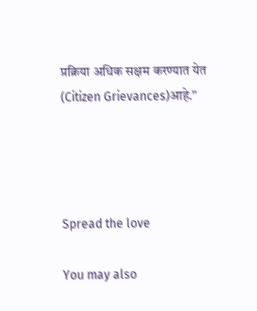प्रक्रिया अधिक सक्षम करण्यात येत (Citizen Grievances)आहे.”




Spread the love

You may also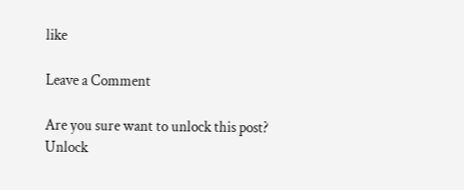like

Leave a Comment

Are you sure want to unlock this post?
Unlock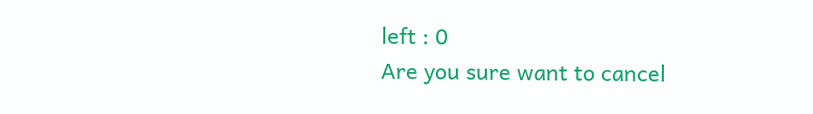left : 0
Are you sure want to cancel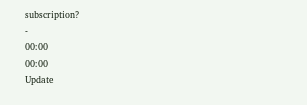subscription?
-
00:00
00:00
Update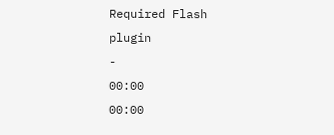Required Flash plugin
-
00:00
00:00